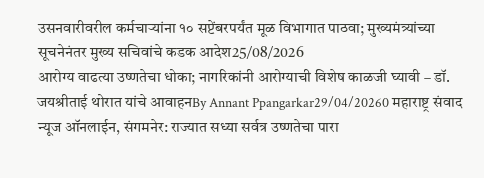उसनवारीवरील कर्मचाऱ्यांना १० सप्टेंबरपर्यंत मूळ विभागात पाठवा; मुख्यमंत्र्यांच्या सूचनेनंतर मुख्य सचिवांचे कडक आदेश25/08/2026
आरोग्य वाढत्या उष्णतेचा धोका; नागरिकांनी आरोग्याची विशेष काळजी घ्यावी – डॉ. जयश्रीताई थोरात यांचे आवाहनBy Annant Ppangarkar29/04/20260 महाराष्ट्र संवाद न्यूज ऑनलाईन, संगमनेर: राज्यात सध्या सर्वत्र उष्णतेचा पारा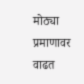मोठ्या प्रमाणावर वाढत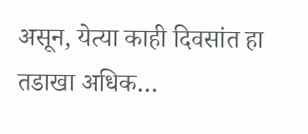असून, येत्या काही दिवसांत हा तडाखा अधिक…